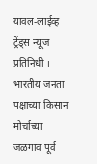यावल-लाईव्ह ट्रेंड्स न्यूज प्रतिनिधी । भारतीय जनता पक्षाच्या किसान मोर्चाच्या जळगाव पूर्व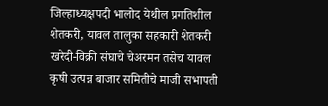जिल्हाध्यक्षपदी भालोद येथील प्रगतिशील शेतकरी, यावल तालुका सहकारी शेतकरी खरेदी-विक्री संघाचे चेअरमन तसेच यावल कृषी उत्पन्न बाजार समितीचे माजी सभापती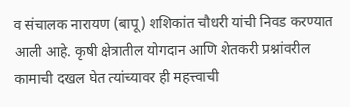व संचालक नारायण (बापू) शशिकांत चौधरी यांची निवड करण्यात आली आहे. कृषी क्षेत्रातील योगदान आणि शेतकरी प्रश्नांवरील कामाची दखल घेत त्यांच्यावर ही महत्त्वाची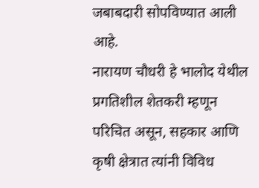जबाबदारी सोपविण्यात आली आहे.
नारायण चौधरी हे भालोद येथील प्रगतिशील शेतकरी म्हणून परिचित असून, सहकार आणि कृषी क्षेत्रात त्यांनी विविध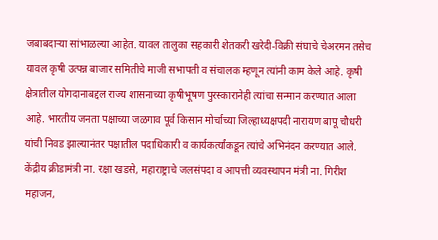जबाबदाऱ्या सांभाळल्या आहेत. यावल तालुका सहकारी शेतकरी खरेदी-विक्री संघाचे चेअरमन तसेच यावल कृषी उत्पन्न बाजार समितीचे माजी सभापती व संचालक म्हणून त्यांनी काम केले आहे. कृषी क्षेत्रातील योगदानाबद्दल राज्य शासनाच्या कृषीभूषण पुरस्कारानेही त्यांचा सन्मान करण्यात आला आहे. भारतीय जनता पक्षाच्या जळगाव पूर्व किसान मोर्चाच्या जिल्हाध्यक्षपदी नारायण बापू चौधरी यांची निवड झाल्यानंतर पक्षातील पदाधिकारी व कार्यकर्त्यांकडून त्यांचे अभिनंदन करण्यात आले. केंद्रीय क्रीडामंत्री ना. रक्षा खडसे, महाराष्ट्राचे जलसंपदा व आपत्ती व्यवस्थापन मंत्री ना. गिरीश महाजन,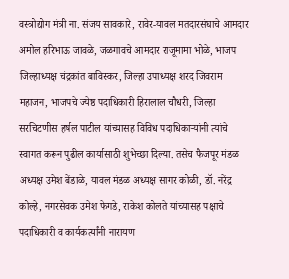वस्त्रोद्योग मंत्री ना. संजय सावकारे, रावेर-यावल मतदारसंघाचे आमदार अमोल हरिभाऊ जावळे, जळगावचे आमदार राजूमामा भोळे, भाजप जिल्हाध्यक्ष चंद्रकांत बाविस्कर, जिल्हा उपाध्यक्ष शरद जिवराम महाजन, भाजपचे ज्येष्ठ पदाधिकारी हिरालाल चौधरी, जिल्हा सरचिटणीस हर्षल पाटील यांच्यासह विविध पदाधिकाऱ्यांनी त्यांचे स्वागत करून पुढील कार्यासाठी शुभेच्छा दिल्या. तसेच फैजपूर मंडळ अध्यक्ष उमेश बेंडाळे, यावल मंडळ अध्यक्ष सागर कोळी, डॉ. नरेंद्र कोल्हे, नगरसेवक उमेश फेगडे, राकेश कोलते यांच्यासह पक्षाचे पदाधिकारी व कार्यकर्त्यांनी नारायण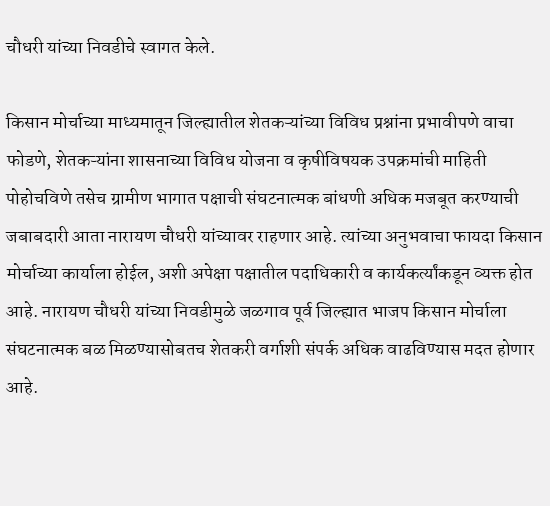चौधरी यांच्या निवडीचे स्वागत केले.

किसान मोर्चाच्या माध्यमातून जिल्ह्यातील शेतकऱ्यांच्या विविध प्रश्नांना प्रभावीपणे वाचा फोडणे, शेतकऱ्यांना शासनाच्या विविध योजना व कृषीविषयक उपक्रमांची माहिती पोहोचविणे तसेच ग्रामीण भागात पक्षाची संघटनात्मक बांधणी अधिक मजबूत करण्याची जबाबदारी आता नारायण चौधरी यांच्यावर राहणार आहे. त्यांच्या अनुभवाचा फायदा किसान मोर्चाच्या कार्याला होईल, अशी अपेक्षा पक्षातील पदाधिकारी व कार्यकर्त्यांकडून व्यक्त होत आहे. नारायण चौधरी यांच्या निवडीमुळे जळगाव पूर्व जिल्ह्यात भाजप किसान मोर्चाला संघटनात्मक बळ मिळण्यासोबतच शेतकरी वर्गाशी संपर्क अधिक वाढविण्यास मदत होणार आहे.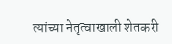त्यांच्या नेतृत्वाखाली शेतकरी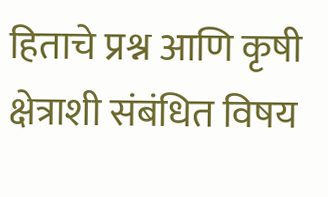हिताचे प्रश्न आणि कृषी क्षेत्राशी संबंधित विषय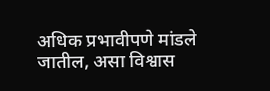अधिक प्रभावीपणे मांडले जातील, असा विश्वास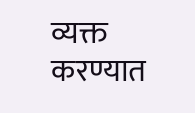व्यक्त करण्यात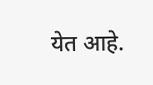येत आहे.